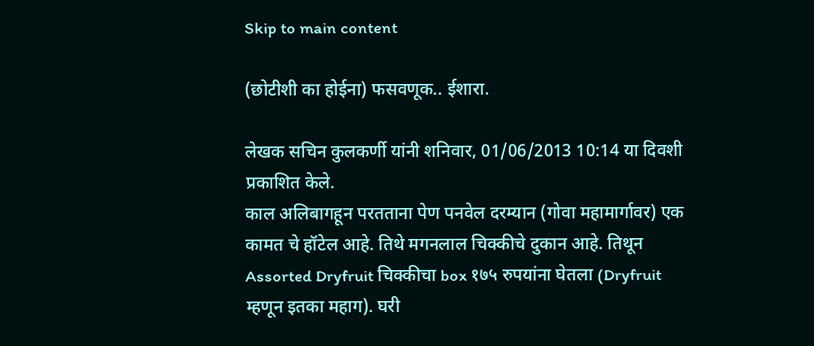Skip to main content

(छोटीशी का होईना) फसवणूक.. ईशारा.

लेखक सचिन कुलकर्णी यांनी शनिवार, 01/06/2013 10:14 या दिवशी प्रकाशित केले.
काल अलिबागहून परतताना पेण पनवेल दरम्यान (गोवा महामार्गावर) एक कामत चे हॉटेल आहे. तिथे मगनलाल चिक्कीचे दुकान आहे. तिथून Assorted Dryfruit चिक्कीचा box १७५ रुपयांना घेतला (Dryfruit म्हणून इतका महाग). घरी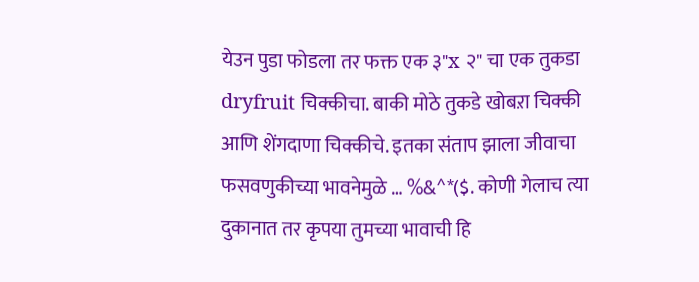येउन पुडा फोडला तर फक्त एक ३"x २" चा एक तुकडा dryfruit चिक्कीचा. बाकी मोठे तुकडे खोबऱा चिक्की आणि शेंगदाणा चिक्कीचे. इतका संताप झाला जीवाचा फसवणुकीच्या भावनेमुळे … %&^*($. कोणी गेलाच त्या दुकानात तर कृपया तुमच्या भावाची हि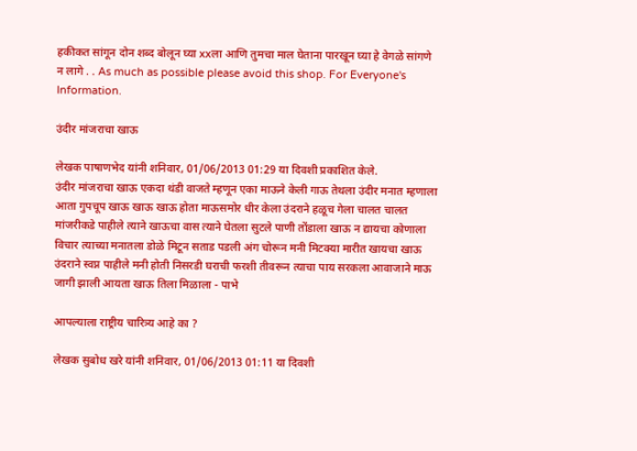हकीकत सांगून दोन शब्द बोलून घ्या xxला आणि तुमचा माल घेताना पारखून घ्या हे वेगळे सांगणे न लागे . . As much as possible please avoid this shop. For Everyone's Information.

उंदीर मांजराचा खाऊ

लेखक पाषाणभेद यांनी शनिवार, 01/06/2013 01:29 या दिवशी प्रकाशित केले.
उंदीर मांजराचा खाऊ एकदा थंडी वाजते म्हणून एका माऊने केली गाऊ तेथला उंदीर मनात म्हणाला आता गुपचूप खाऊ खाऊ खाऊ होता माऊसमोर धीर केला उंदराने हळूच गेला चालत चालत मांजरीकडे पाहीले त्याने खाऊचा वास त्याने घेतला सुटले पाणी तोंडाला खाऊ न द्यायचा कोणाला विचार त्याच्या मनातला डोळे मिटून सताड पडली अंग चोरून मनी मिटक्या मारीत खायचा खाऊ उंदराने स्वप्न पाहीले मनी होती निसरडी घराची फरशी तीवरून त्याचा पाय सरकला आवाजाने माऊ जागी झाली आयता खाऊ तिला मिळाला - पाभे

आपल्याला राष्ट्रीय चारित्र्य आहे का ?

लेखक सुबोध खरे यांनी शनिवार, 01/06/2013 01:11 या दिवशी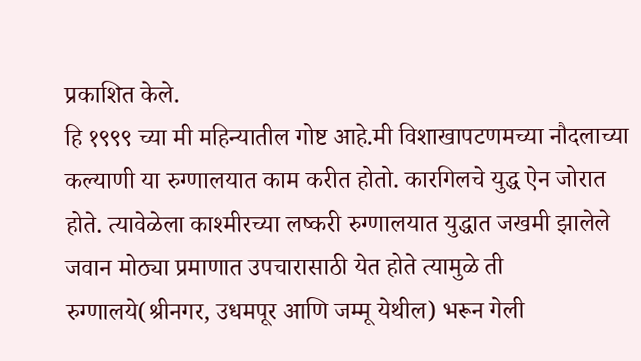प्रकाशित केले.
हि १९९९ च्या मी महिन्यातील गोष्ट आहे.मी विशाखापटणमच्या नौदलाच्या कल्याणी या रुग्णालयात काम करीत होतो. कारगिलचे युद्ध ऐन जोरात होते. त्यावेळेला काश्मीरच्या लष्करी रुग्णालयात युद्धात जखमी झालेले जवान मोठ्या प्रमाणात उपचारासाठी येत होते त्यामुळे ती रुग्णालये(श्रीनगर, उधमपूर आणि जम्मू येथील) भरून गेली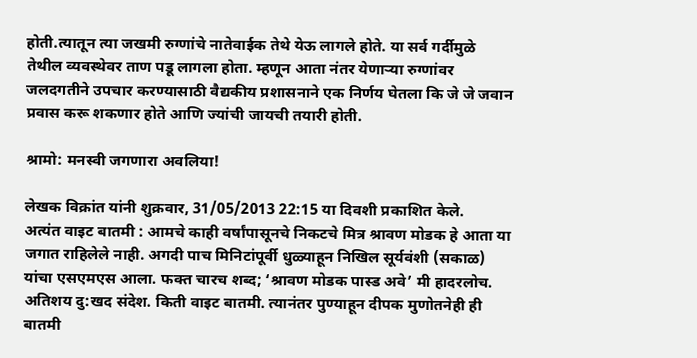होती.त्यातून त्या जखमी रुग्णांचे नातेवाईक तेथे येऊ लागले होते. या सर्व गर्दीमुळे तेथील व्यवस्थेवर ताण पडू लागला होता. म्हणून आता नंतर येणाऱ्या रुग्णांवर जलदगतीने उपचार करण्यासाठी वैद्यकीय प्रशासनाने एक निर्णय घेतला कि जे जे जवान प्रवास करू शकणार होते आणि ज्यांची जायची तयारी होती.

श्रामो: मनस्वी जगणारा अवलिया!

लेखक विक्रांत यांनी शुक्रवार, 31/05/2013 22:15 या दिवशी प्रकाशित केले.
अत्यंत वाइट बातमी : आमचे काही वर्षांपासूनचे निकटचे मित्र श्रावण मोडक हे आता या जगात राहिलेले नाही. अगदी पाच मिनिटांपूर्वी धुळ्याहून निखिल सूर्यवंशी (सकाळ) यांचा एसएमएस आला. फक्त चारच शब्द; ‘श्रावण मोडक पास्ड अवे’ मी हादरलोच. अतिशय दु:खद संदेश. किती वाइट बातमी. त्यानंतर पुण्याहून दीपक मुणोतनेही ही बातमी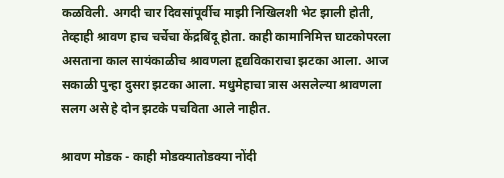कळविली. अगदी चार दिवसांपूर्वीच माझी निखिलशी भेट झाली होती, तेव्हाही श्रावण हाच चर्चेचा केंद्रबिंदू होता. काही कामानिमित्त घाटकोपरला असताना काल सायंकाळीच श्रावणला हृद्यविकाराचा झटका आला. आज सकाळी पुन्हा दुसरा झटका आला. मधुमेहाचा त्रास असलेल्या श्रावणला सलग असे हे दोन झटके पचविता आले नाहीत.

श्रावण मोडक - काही मोडक्यातोडक्या नोंदी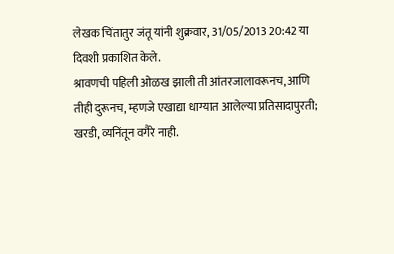लेखक चिंतातुर जंतू यांनी शुक्रवार, 31/05/2013 20:42 या दिवशी प्रकाशित केले.
श्रावणची पहिली ओळख झाली ती आंतरजालावरूनच, आणि तीही दुरूनच, म्हणजे एखाद्या धाग्यात आलेल्या प्रतिसादापुरती; खरडी, व्यनिंतून वगैरे नाही.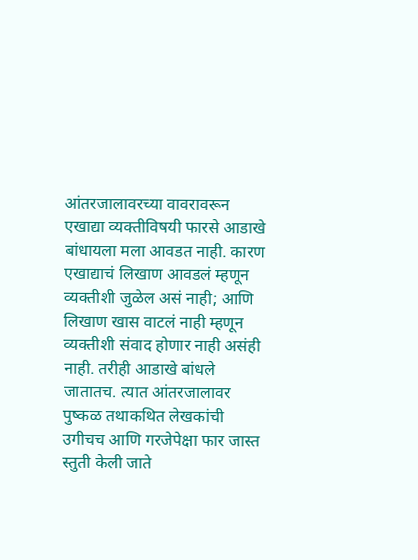आंतरजालावरच्या वावरावरून एखाद्या व्यक्तीविषयी फारसे आडाखे बांधायला मला आवडत नाही. कारण एखाद्याचं लिखाण आवडलं म्हणून व्यक्तीशी जुळेल असं नाही; आणि लिखाण खास वाटलं नाही म्हणून व्यक्तीशी संवाद होणार नाही असंही नाही. तरीही आडाखे बांधले जातातच. त्यात आंतरजालावर पुष्कळ तथाकथित लेखकांची उगीचच आणि गरजेपेक्षा फार जास्त स्तुती केली जाते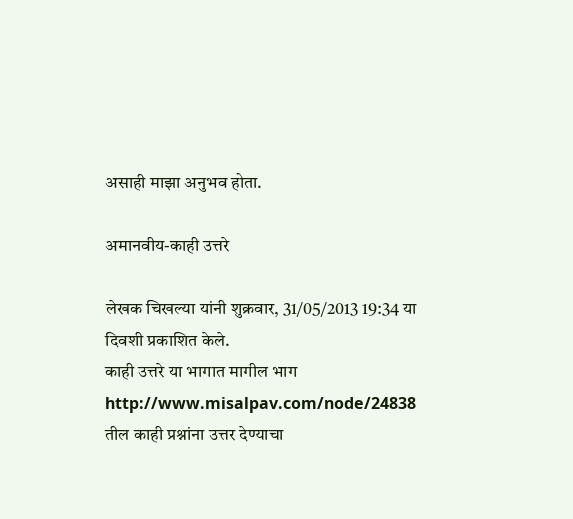असाही माझा अनुभव होता.

अमानवीय-काही उत्तरे

लेखक चिखल्या यांनी शुक्रवार, 31/05/2013 19:34 या दिवशी प्रकाशित केले.
काही उत्तरे या भागात मागील भाग http://www.misalpav.com/node/24838 तील काही प्रश्नांना उत्तर देण्याचा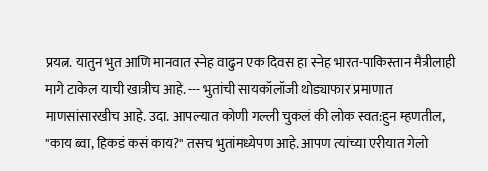प्रयत्न. यातुन भुत आणि मानवात स्नेह वाढुन एक दिवस हा स्नेह भारत-पाकिस्तान मैत्रीलाही मागे टाकेल याची खात्रीच आहे. --- भुतांची सायकॉलॉजी थोड्याफार प्रमाणात माणसांसारखीच आहे. उदा. आपल्यात कोणी गल्ली चुकलं की लोक स्वत:हुन म्हणतील, "काय ब्वा, हिकडं कसं काय?" तसच भुतांमध्येपण आहे. आपण त्यांच्या एरीयात गेलो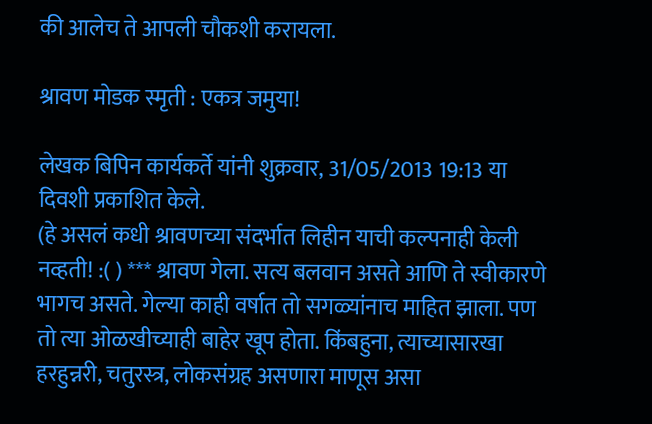की आलेच ते आपली चौकशी करायला.

श्रावण मोडक स्मृती : एकत्र जमुया!

लेखक बिपिन कार्यकर्ते यांनी शुक्रवार, 31/05/2013 19:13 या दिवशी प्रकाशित केले.
(हे असलं कधी श्रावणच्या संदर्भात लिहीन याची कल्पनाही केली नव्हती! :( ) *** श्रावण गेला. सत्य बलवान असते आणि ते स्वीकारणे भागच असते. गेल्या काही वर्षात तो सगळ्यांनाच माहित झाला. पण तो त्या ओळखीच्याही बाहेर खूप होता. किंबहुना, त्याच्यासारखा हरहुन्नरी, चतुरस्त्र, लोकसंग्रह असणारा माणूस असा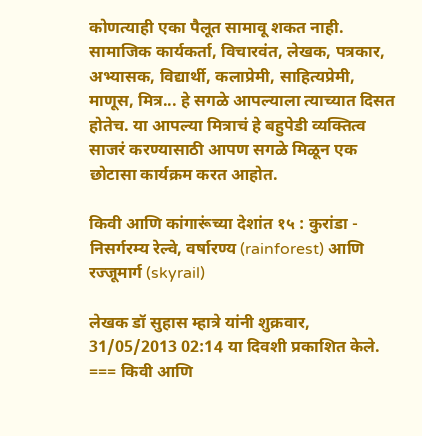कोणत्याही एका पैलूत सामावू शकत नाही. सामाजिक कार्यकर्ता, विचारवंत, लेखक, पत्रकार, अभ्यासक, विद्यार्थी, कलाप्रेमी, साहित्यप्रेमी, माणूस, मित्र... हे सगळे आपल्याला त्याच्यात दिसत होतेच. या आपल्या मित्राचं हे बहुपेडी व्यक्तित्व साजरं करण्यासाठी आपण सगळे मिळून एक छोटासा कार्यक्रम करत आहोत.

किवी आणि कांगारूंच्या देशांत १५ : कुरांडा - निसर्गरम्य रेल्वे, वर्षारण्य (rainforest) आणि रज्जूमार्ग (skyrail)

लेखक डॉ सुहास म्हात्रे यांनी शुक्रवार, 31/05/2013 02:14 या दिवशी प्रकाशित केले.
=== किवी आणि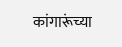कांगारूंच्या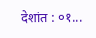देशांत : ०१...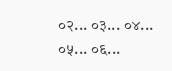०२... ०३... ०४... ०५... ०६...